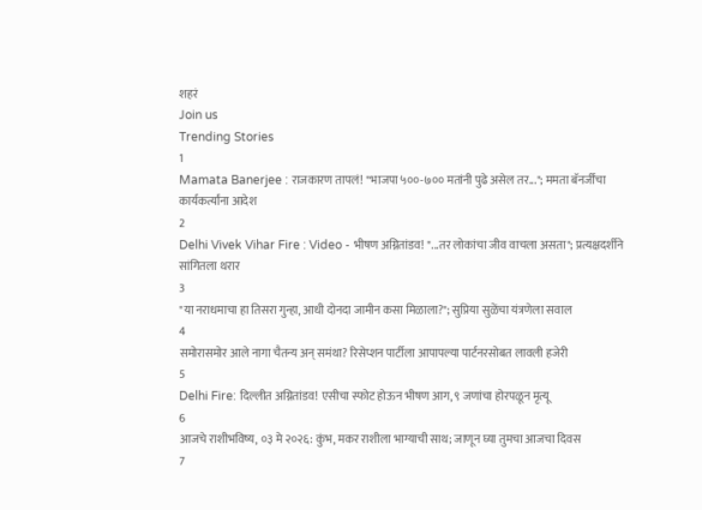शहरं
Join us
Trending Stories
1
Mamata Banerjee : राजकारण तापलं! "भाजपा ५००-७०० मतांनी पुढे असेल तर..."; ममता बॅनर्जींचा कार्यकर्त्यांना आदेश
2
Delhi Vivek Vihar Fire : Video - भीषण अग्नितांडव! "...तर लोकांचा जीव वाचला असता"; प्रत्यक्षदर्शीने सांगितला थरार
3
"या नराधमाचा हा तिसरा गुन्हा, आधी दोनदा जामीन कसा मिळाला?"; सुप्रिया सुळेंचा यंत्रणेला सवाल
4
समोरासमोर आले नागा चैतन्य अन् समंथा? रिसेप्शन पार्टीला आपापल्या पार्टनरसोबत लावली हजेरी
5
Delhi Fire: दिल्लीत अग्नितांडव! एसीचा स्फोट होऊन भीषण आग, ९ जणांचा होरपळून मृत्यू
6
आजचे राशीभविष्य, ०३ मे २०२६: कुंभ, मकर राशीला भाग्याची साथ; जाणून घ्या तुमचा आजचा दिवस
7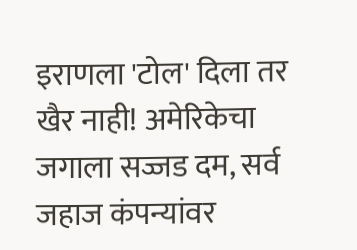इराणला 'टोल' दिला तर खैर नाही! अमेरिकेचा जगाला सज्जड दम, सर्व जहाज कंपन्यांवर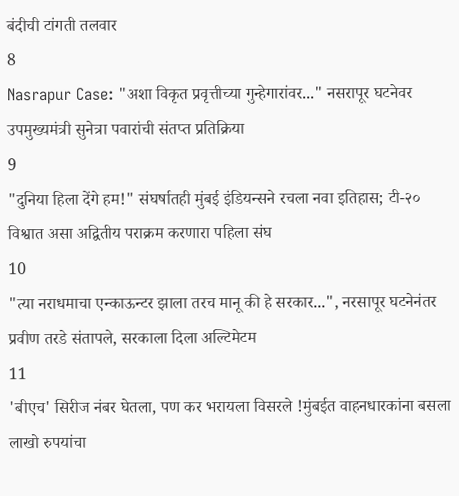बंदीची टांगती तलवार
8
Nasrapur Case: "अशा विकृत प्रवृत्तीच्या गुन्हेगारांवर..." नसरापूर घटनेवर उपमुख्यमंत्री सुनेत्रा पवारांची संतप्त प्रतिक्रिया
9
"दुनिया हिला देंगे हम!" संघर्षातही मुंबई इंडियन्सने रचला नवा इतिहास; टी-२० विश्वात असा अद्वितीय पराक्रम करणारा पहिला संघ
10
"त्या नराधमाचा एन्काऊन्टर झाला तरच मानू की हे सरकार...", नरसापूर घटनेनंतर प्रवीण तरडे संतापले, सरकाला दिला अल्टिमेटम
11
'बीएच' सिरीज नंबर घेतला, पण कर भरायला विसरले !मुंबईत वाहनधारकांना बसला लाखो रुपयांचा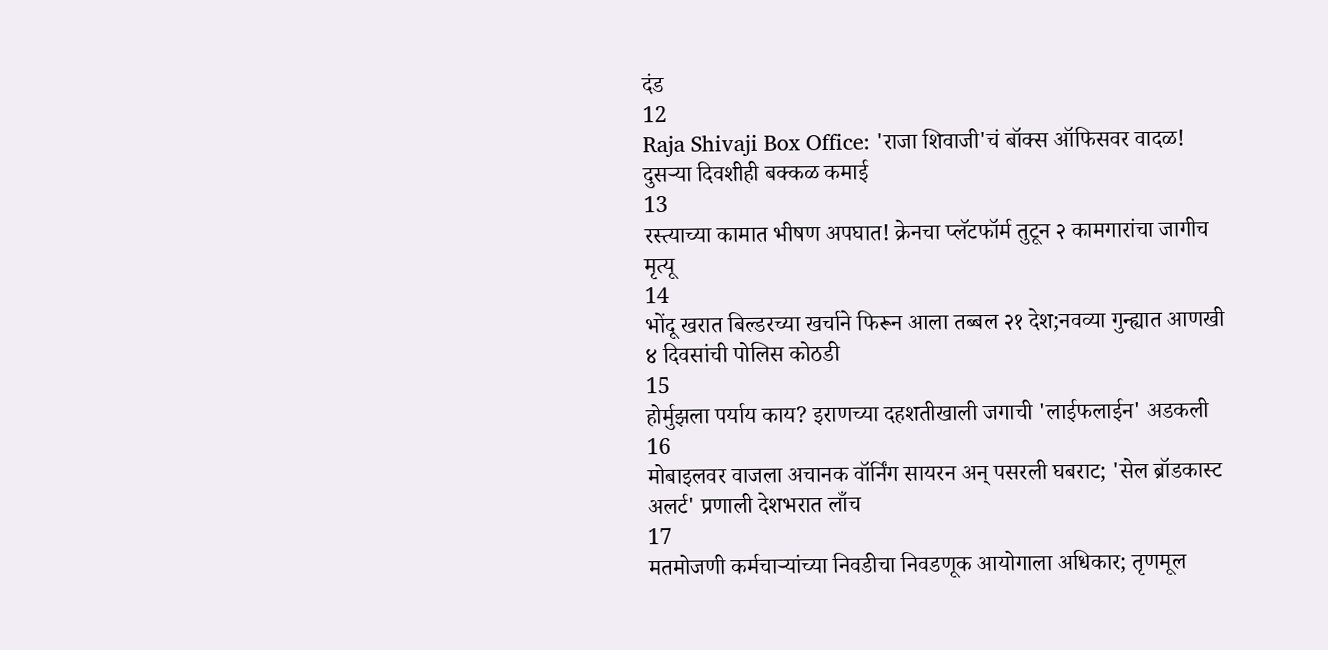दंड
12
Raja Shivaji Box Office: 'राजा शिवाजी'चं बॉक्स ऑफिसवर वादळ! दुसऱ्या दिवशीही बक्कळ कमाई
13
रस्त्याच्या कामात भीषण अपघात! क्रेनचा प्लॅटफॉर्म तुटून २ कामगारांचा जागीच मृत्यू
14
भोंदू खरात बिल्डरच्या खर्चाने फिरून आला तब्बल २१ देश;नवव्या गुन्ह्यात आणखी ४ दिवसांची पोलिस कोठडी
15
होर्मुझला पर्याय काय? इराणच्या दहशतीखाली जगाची 'लाईफलाईन' अडकली
16
मोबाइलवर वाजला अचानक वॉर्निंग सायरन अन् पसरली घबराट; 'सेल ब्रॉडकास्ट अलर्ट' प्रणाली देशभरात लाँच
17
मतमोजणी कर्मचाऱ्यांच्या निवडीचा निवडणूक आयोगाला अधिकार; तृणमूल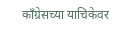काँग्रेसच्या याचिकेवर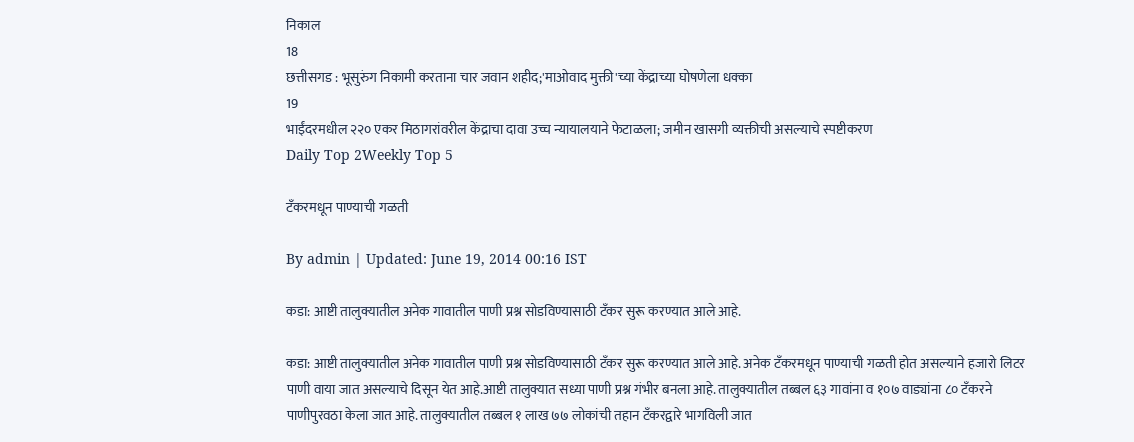निकाल
18
छत्तीसगड : भूसुरुंग निकामी करताना चार जवान शहीद;'माओवाद मुक्ती'च्या केंद्राच्या घोषणेला धक्का
19
भाईंदरमधील २२० एकर मिठागरांवरील केंद्राचा दावा उच्च न्यायालयाने फेटाळला; जमीन खासगी व्यक्तीची असल्याचे स्पष्टीकरण
Daily Top 2Weekly Top 5

टँकरमधून पाण्याची गळती

By admin | Updated: June 19, 2014 00:16 IST

कडा: आष्टी तालुक्यातील अनेक गावातील पाणी प्रश्न सोडविण्यासाठी टँकर सुरू करण्यात आले आहे.

कडा: आष्टी तालुक्यातील अनेक गावातील पाणी प्रश्न सोडविण्यासाठी टँकर सुरू करण्यात आले आहे. अनेक टँकरमधून पाण्याची गळती होत असल्याने हजारो लिटर पाणी वाया जात असल्याचे दिसून येत आहे.आष्टी तालुक्यात सध्या पाणी प्रश्न गंभीर बनला आहे. तालुक्यातील तब्बल ६३ गावांना व १०७ वाड्यांना ८० टँकरने पाणीपुरवठा केला जात आहे. तालुक्यातील तब्बल १ लाख ७७ लोकांची तहान टँकरद्वारे भागविली जात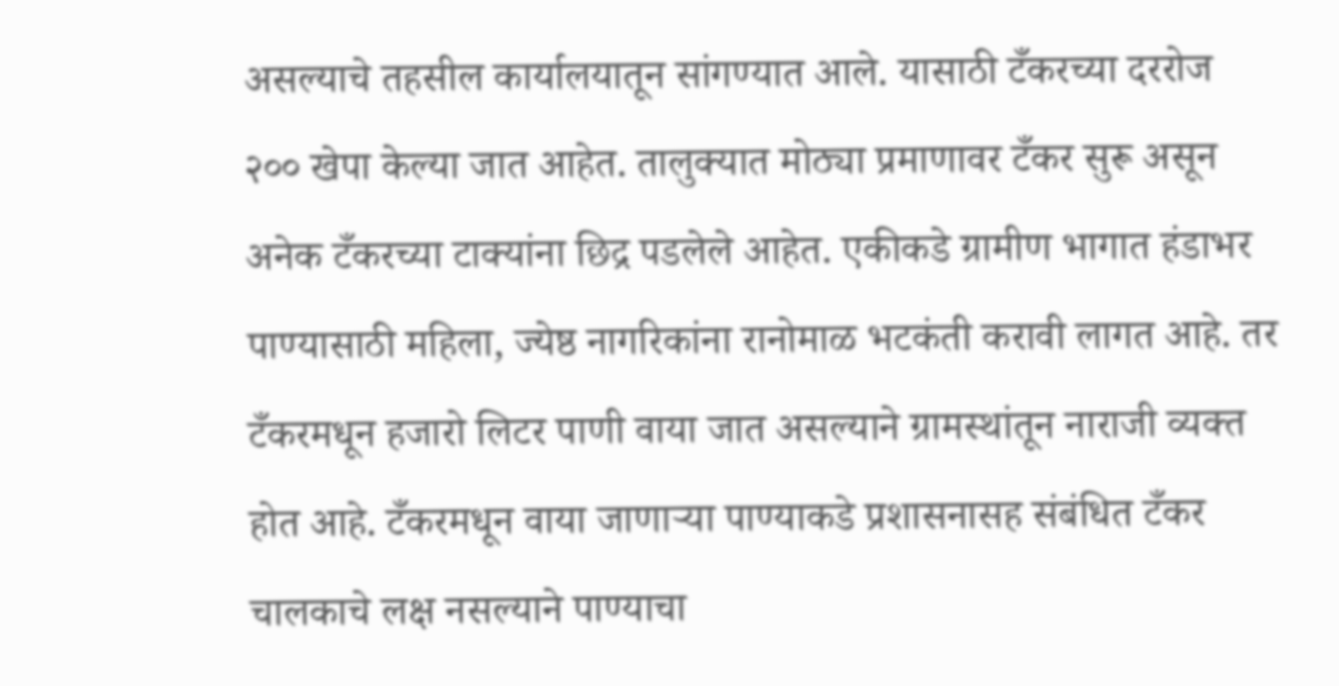असल्याचे तहसील कार्यालयातून सांगण्यात आले. यासाठी टँकरच्या दररोज २०० खेपा केल्या जात आहेत. तालुक्यात मोठ्या प्रमाणावर टँकर सुरू असून अनेक टँकरच्या टाक्यांना छिद्र पडलेले आहेत. एकीकडे ग्रामीण भागात हंडाभर पाण्यासाठी महिला, ज्येष्ठ नागरिकांना रानोमाळ भटकंती करावी लागत आहे. तर टँकरमधून हजारो लिटर पाणी वाया जात असल्याने ग्रामस्थांतून नाराजी व्यक्त होत आहे. टँकरमधून वाया जाणाऱ्या पाण्याकडे प्रशासनासह संबंधित टँकर चालकाचे लक्ष नसल्याने पाण्याचा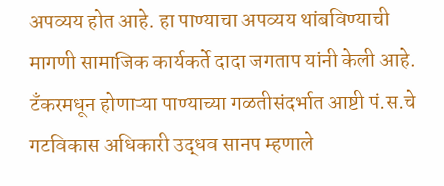अपव्यय होत आहे. हा पाण्याचा अपव्यय थांबविण्याची मागणी सामाजिक कार्यकर्ते दादा जगताप यांनी केली आहे. टँकरमधून होणाऱ्या पाण्याच्या गळतीसंदर्भात आष्टी पं.स.चे गटविकास अधिकारी उद्धव सानप म्हणाले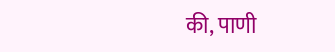की, पाणी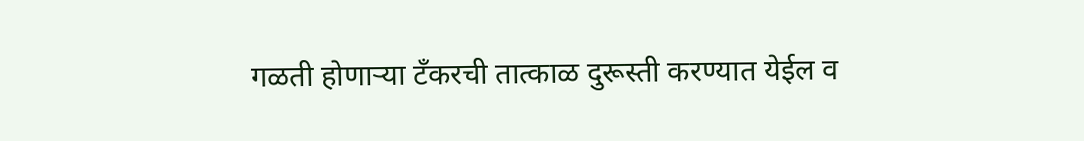गळती होणाऱ्या टँकरची तात्काळ दुरूस्ती करण्यात येईल व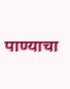पाण्याचा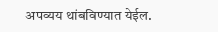अपव्यय थांबविण्यात येईल.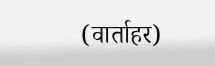(वार्ताहर)